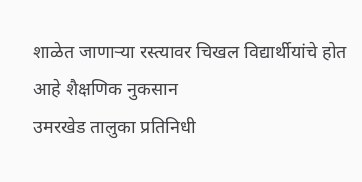शाळेत जाणाऱ्या रस्त्यावर चिखल विद्यार्थीयांचे होत आहे शैक्षणिक नुकसान
उमरखेड तालुका प्रतिनिधी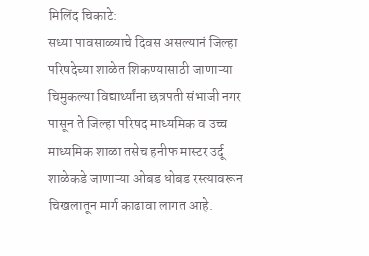मिलिंद चिकाटे:
सध्या पावसाळ्याचे दिवस असल्यानं जिल्हा परिषदेच्या शाळेत शिकण्यासाठी जाणाऱ्या चिमुकल्या विद्यार्थ्यांना छत्रपती संभाजी नगर पासून ते जिल्हा परिषद माध्यमिक व उच्च माध्यमिक शाळा तसेच हनीफ मास्टर उर्दू शाळेकडे जाणाऱ्या ओबड धोबड रस्त्यावरून चिखलातून मार्ग काढावा लागत आहे.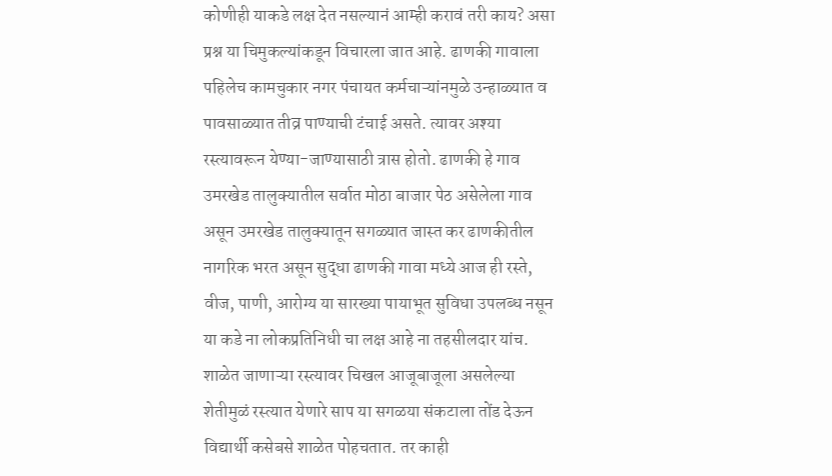कोणीही याकडे लक्ष देत नसल्यानं आम्ही करावं तरी काय? असा प्रश्न या चिमुकल्यांकडून विचारला जात आहे. ढाणकी गावाला पहिलेच कामचुकार नगर पंचायत कर्मचाऱ्यांनमुळे उन्हाळ्यात व पावसाळ्यात तीव्र पाण्याची टंचाई असते. त्यावर अश्या रस्त्यावरून येण्या-जाण्यासाठी त्रास होतो. ढाणकी हे गाव उमरखेड तालुक्यातील सर्वात मोठा बाजार पेठ असेलेला गाव असून उमरखेड तालुक्यातून सगळ्यात जास्त कर ढाणकीतील नागरिक भरत असून सुद्धा ढाणकी गावा मध्ये आज ही रस्ते, वीज, पाणी, आरोग्य या सारख्या पायाभूत सुविधा उपलब्ध नसून या कडे ना लोकप्रतिनिधी चा लक्ष आहे ना तहसीलदार यांच. शाळेत जाणाऱ्या रस्त्यावर चिखल आजूबाजूला असलेल्या शेतीमुळं रस्त्यात येणारे साप या सगळया संकटाला तोंड देऊन विद्यार्थी कसेबसे शाळेत पोहचतात. तर काही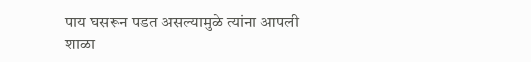पाय घसरून पडत असल्यामुळे त्यांना आपली शाळा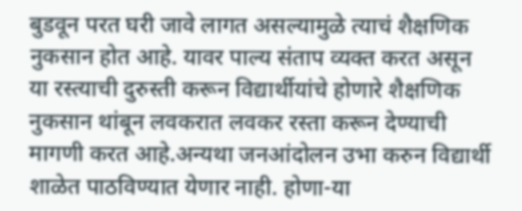बुडवून परत घरी जावे लागत असल्यामुळे त्याचं शैक्षणिक नुकसान होत आहे. यावर पाल्य संताप व्यक्त करत असून या रस्त्याची दुरुस्ती करून विद्यार्थीयांचे होणारे शैक्षणिक नुकसान थांबून लवकरात लवकर रस्ता करून देण्याची मागणी करत आहे.अन्यथा जनआंदोलन उभा करुन विद्यार्थी शाळेत पाठविण्यात येणार नाही. होणा-या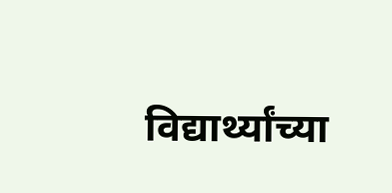विद्यार्थ्यांच्या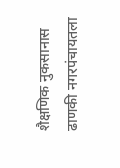शैक्षणिक नुकसानास ढाणकी नगरपंचायतला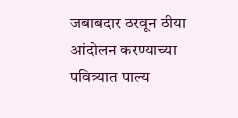जबाबदार ठरवून ठीया आंदोलन करण्याच्या पवित्र्यात पाल्य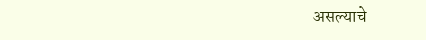असल्याचे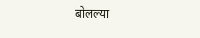बोलल्या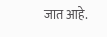जात आहे.